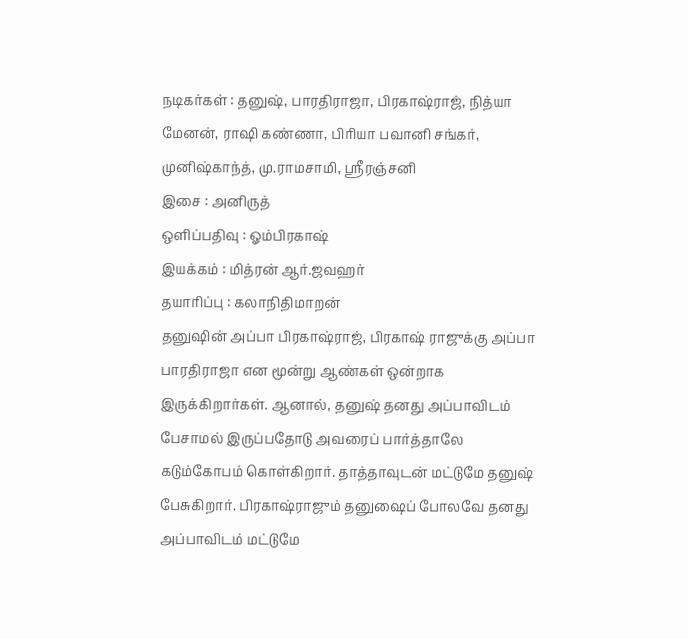நடிகர்கள் : தனுஷ், பாரதிராஜா, பிரகாஷ்ராஜ், நித்யா மேனன், ராஷி கண்ணா, பிரியா பவானி சங்கர், முனிஷ்காந்த், மு.ராமசாமி, ஸ்ரீரஞ்சனி
இசை : அனிருத்
ஒளிப்பதிவு : ஓம்பிரகாஷ்
இயக்கம் : மித்ரன் ஆர்.ஜவஹர்
தயாரிப்பு : கலாநிதிமாறன்
தனுஷின் அப்பா பிரகாஷ்ராஜ், பிரகாஷ் ராஜுக்கு அப்பா பாரதிராஜா என மூன்று ஆண்கள் ஒன்றாக இருக்கிறார்கள். ஆனால், தனுஷ் தனது அப்பாவிடம் பேசாமல் இருப்பதோடு அவரைப் பார்த்தாலே கடும்கோபம் கொள்கிறார். தாத்தாவுடன் மட்டுமே தனுஷ் பேசுகிறார். பிரகாஷ்ராஜும் தனுஷைப் போலவே தனது அப்பாவிடம் மட்டுமே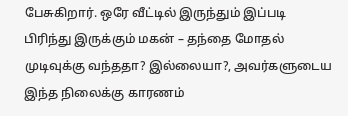பேசுகிறார். ஒரே வீட்டில் இருந்தும் இப்படி பிரிந்து இருக்கும் மகன் – தந்தை மோதல் முடிவுக்கு வந்ததா? இல்லையா?, அவர்களுடைய இந்த நிலைக்கு காரணம்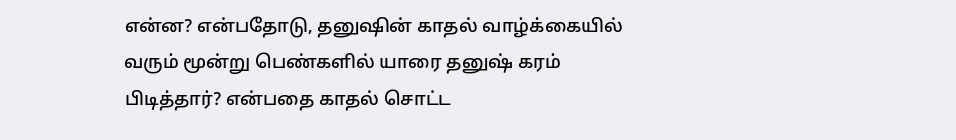என்ன? என்பதோடு, தனுஷின் காதல் வாழ்க்கையில் வரும் மூன்று பெண்களில் யாரை தனுஷ் கரம் பிடித்தார்? என்பதை காதல் சொட்ட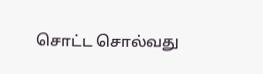சொட்ட சொல்வது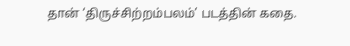தான் ‘திருச்சிற்றம்பலம்’ படத்தின் கதை.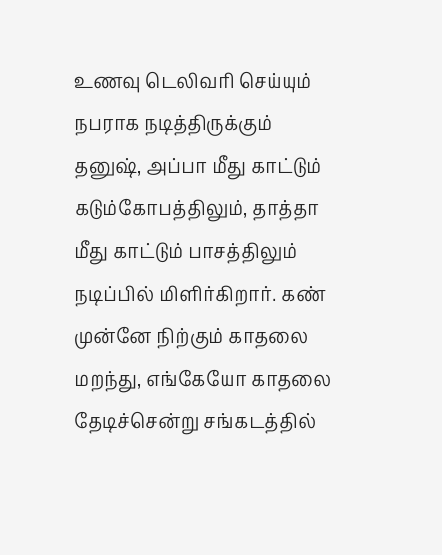உணவு டெலிவரி செய்யும் நபராக நடித்திருக்கும் தனுஷ், அப்பா மீது காட்டும் கடும்கோபத்திலும், தாத்தா மீது காட்டும் பாசத்திலும் நடிப்பில் மிளிர்கிறார். கண் முன்னே நிற்கும் காதலை மறந்து, எங்கேயோ காதலை தேடிச்சென்று சங்கடத்தில்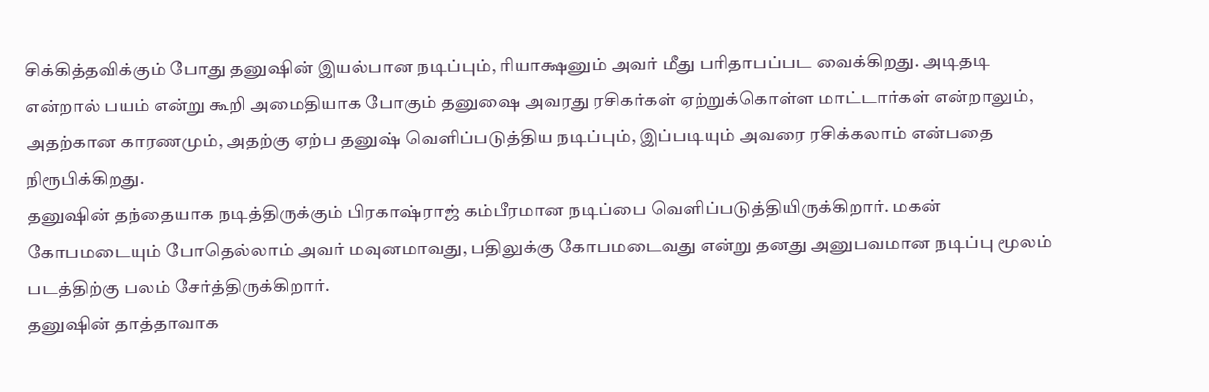சிக்கித்தவிக்கும் போது தனுஷின் இயல்பான நடிப்பும், ரியாக்ஷனும் அவர் மீது பரிதாபப்பட வைக்கிறது. அடிதடி என்றால் பயம் என்று கூறி அமைதியாக போகும் தனுஷை அவரது ரசிகர்கள் ஏற்றுக்கொள்ள மாட்டார்கள் என்றாலும், அதற்கான காரணமும், அதற்கு ஏற்ப தனுஷ் வெளிப்படுத்திய நடிப்பும், இப்படியும் அவரை ரசிக்கலாம் என்பதை நிரூபிக்கிறது.
தனுஷின் தந்தையாக நடித்திருக்கும் பிரகாஷ்ராஜ் கம்பீரமான நடிப்பை வெளிப்படுத்தியிருக்கிறார். மகன் கோபமடையும் போதெல்லாம் அவர் மவுனமாவது, பதிலுக்கு கோபமடைவது என்று தனது அனுபவமான நடிப்பு மூலம் படத்திற்கு பலம் சேர்த்திருக்கிறார்.
தனுஷின் தாத்தாவாக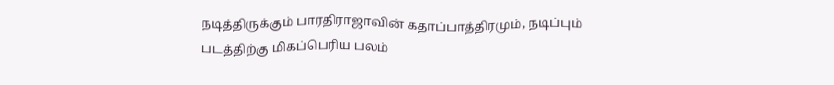நடித்திருக்கும் பாரதிராஜாவின் கதாப்பாத்திரமும், நடிப்பும் படத்திற்கு மிகப்பெரிய பலம்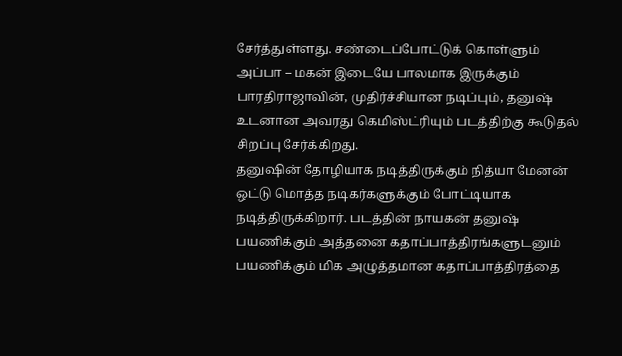சேர்த்துள்ளது. சண்டைப்போட்டுக் கொள்ளும் அப்பா – மகன் இடையே பாலமாக இருக்கும் பாரதிராஜாவின், முதிர்ச்சியான நடிப்பும், தனுஷ் உடனான அவரது கெமிஸ்ட்ரியும் படத்திற்கு கூடுதல் சிறப்பு சேர்க்கிறது.
தனுஷின் தோழியாக நடித்திருக்கும் நித்யா மேனன் ஒட்டு மொத்த நடிகர்களுக்கும் போட்டியாக நடித்திருக்கிறார். படத்தின் நாயகன் தனுஷ் பயணிக்கும் அத்தனை கதாப்பாத்திரங்களுடனும் பயணிக்கும் மிக அழுத்தமான கதாப்பாத்திரத்தை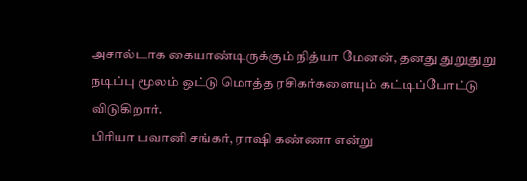அசால்டாக கையாண்டிருக்கும் நித்யா மேனன், தனது துறுதுறு நடிப்பு மூலம் ஒட்டு மொத்த ரசிகர்களையும் கட்டிப்போட்டு விடுகிறார்.
பிரியா பவானி சங்கர், ராஷி கண்ணா என்று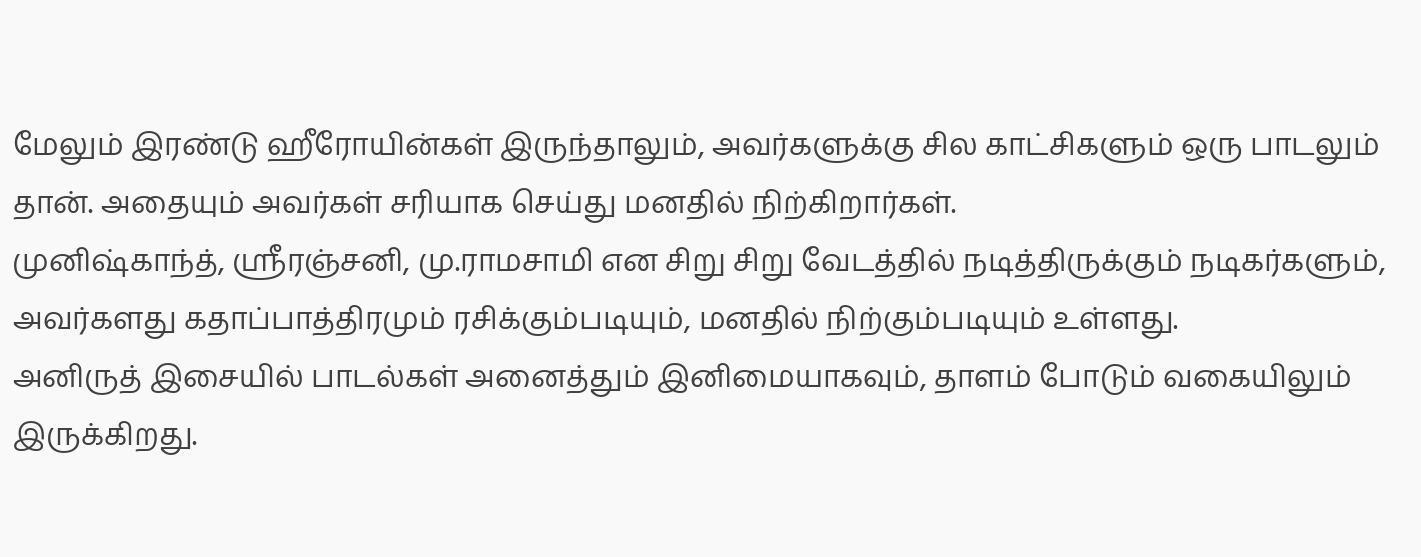மேலும் இரண்டு ஹீரோயின்கள் இருந்தாலும், அவர்களுக்கு சில காட்சிகளும் ஒரு பாடலும் தான். அதையும் அவர்கள் சரியாக செய்து மனதில் நிற்கிறார்கள்.
முனிஷ்காந்த், ஸ்ரீரஞ்சனி, மு.ராமசாமி என சிறு சிறு வேடத்தில் நடித்திருக்கும் நடிகர்களும், அவர்களது கதாப்பாத்திரமும் ரசிக்கும்படியும், மனதில் நிற்கும்படியும் உள்ளது.
அனிருத் இசையில் பாடல்கள் அனைத்தும் இனிமையாகவும், தாளம் போடும் வகையிலும் இருக்கிறது.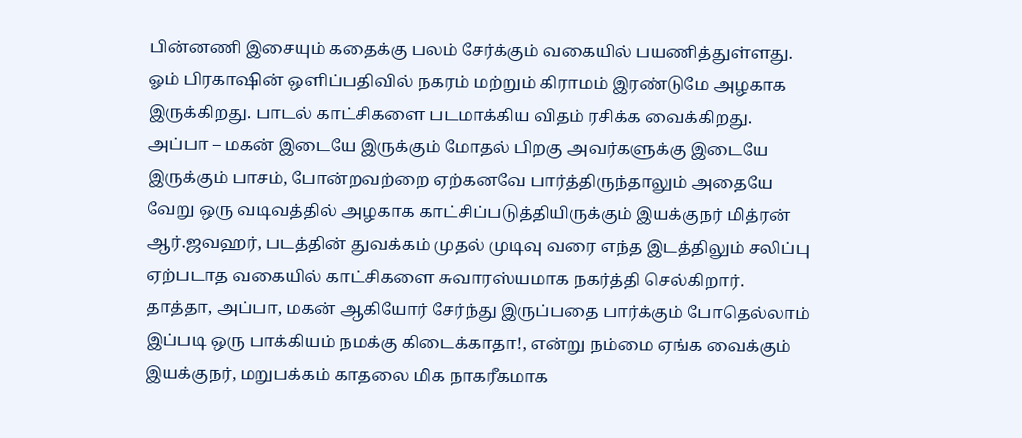பின்னணி இசையும் கதைக்கு பலம் சேர்க்கும் வகையில் பயணித்துள்ளது.
ஓம் பிரகாஷின் ஒளிப்பதிவில் நகரம் மற்றும் கிராமம் இரண்டுமே அழகாக இருக்கிறது. பாடல் காட்சிகளை படமாக்கிய விதம் ரசிக்க வைக்கிறது.
அப்பா – மகன் இடையே இருக்கும் மோதல் பிறகு அவர்களுக்கு இடையே இருக்கும் பாசம், போன்றவற்றை ஏற்கனவே பார்த்திருந்தாலும் அதையே வேறு ஒரு வடிவத்தில் அழகாக காட்சிப்படுத்தியிருக்கும் இயக்குநர் மித்ரன் ஆர்.ஜவஹர், படத்தின் துவக்கம் முதல் முடிவு வரை எந்த இடத்திலும் சலிப்பு ஏற்படாத வகையில் காட்சிகளை சுவாரஸ்யமாக நகர்த்தி செல்கிறார்.
தாத்தா, அப்பா, மகன் ஆகியோர் சேர்ந்து இருப்பதை பார்க்கும் போதெல்லாம் இப்படி ஒரு பாக்கியம் நமக்கு கிடைக்காதா!, என்று நம்மை ஏங்க வைக்கும் இயக்குநர், மறுபக்கம் காதலை மிக நாகரீகமாக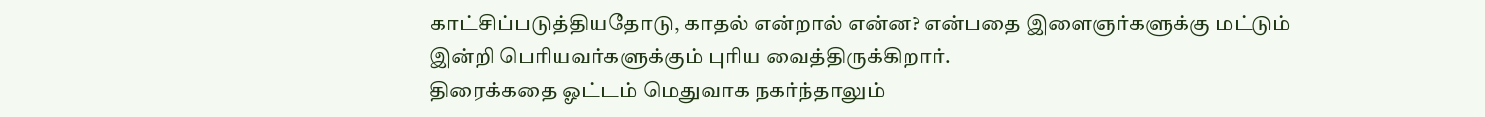காட்சிப்படுத்தியதோடு, காதல் என்றால் என்ன? என்பதை இளைஞர்களுக்கு மட்டும் இன்றி பெரியவர்களுக்கும் புரிய வைத்திருக்கிறார்.
திரைக்கதை ஓட்டம் மெதுவாக நகர்ந்தாலும்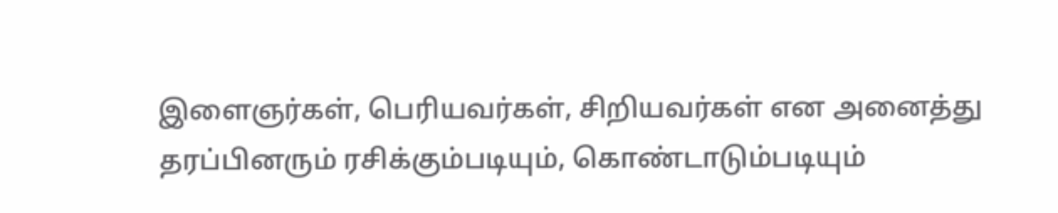இளைஞர்கள், பெரியவர்கள், சிறியவர்கள் என அனைத்து தரப்பினரும் ரசிக்கும்படியும், கொண்டாடும்படியும்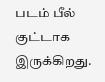படம் பீல் குட்டாக இருக்கிறது.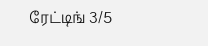ரேட்டிங் 3/5